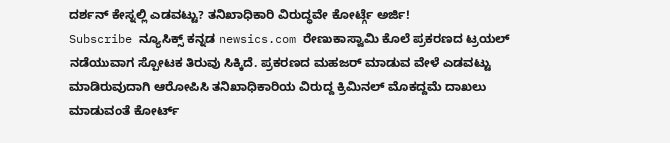ದರ್ಶನ್ ಕೇಸ್ನಲ್ಲಿ ಎಡವಟ್ಟು? ತನಿಖಾಧಿಕಾರಿ ವಿರುದ್ಧವೇ ಕೋರ್ಟ್ಗೆ ಅರ್ಜಿ!
Subscribe ನ್ಯೂಸಿಕ್ಸ್ ಕನ್ನಡ newsics.com ರೇಣುಕಾಸ್ವಾಮಿ ಕೊಲೆ ಪ್ರಕರಣದ ಟ್ರಯಲ್ ನಡೆಯುವಾಗ ಸ್ಪೋಟಕ ತಿರುವು ಸಿಕ್ಕಿದೆ. ಪ್ರಕರಣದ ಮಹಜರ್ ಮಾಡುವ ವೇಳೆ ಎಡವಟ್ಟು ಮಾಡಿರುವುದಾಗಿ ಆರೋಪಿಸಿ ತನಿಖಾಧಿಕಾರಿಯ ವಿರುದ್ದ ಕ್ರಿಮಿನಲ್ ಮೊಕದ್ದಮೆ ದಾಖಲು ಮಾಡುವಂತೆ ಕೋರ್ಟ್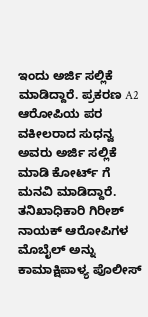ಇಂದು ಅರ್ಜಿ ಸಲ್ಲಿಕೆ ಮಾಡಿದ್ದಾರೆ. ಪ್ರಕರಣ A2 ಆರೋಪಿಯ ಪರ ವಕೀಲರಾದ ಸುಧನ್ವ ಅವರು ಅರ್ಜಿ ಸಲ್ಲಿಕೆ ಮಾಡಿ ಕೋರ್ಟ್ ಗೆ ಮನವಿ ಮಾಡಿದ್ದಾರೆ. ತನಿಖಾಧಿಕಾರಿ ಗಿರೀಶ್ ನಾಯಕ್ ಆರೋಪಿಗಳ ಮೊಬೈಲ್ ಅನ್ನು ಕಾಮಾಕ್ಷಿಪಾಳ್ಯ ಪೊಲೀಸ್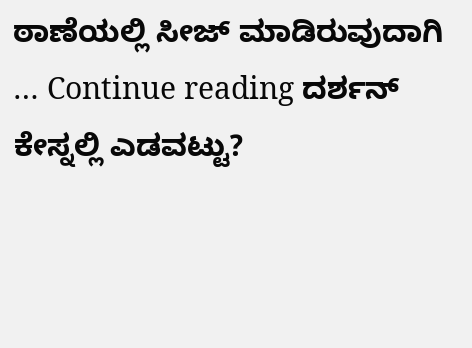ಠಾಣೆಯಲ್ಲಿ ಸೀಜ್ ಮಾಡಿರುವುದಾಗಿ … Continue reading ದರ್ಶನ್ ಕೇಸ್ನಲ್ಲಿ ಎಡವಟ್ಟು?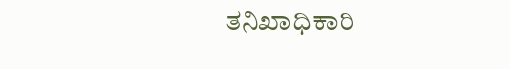ತನಿಖಾಧಿಕಾರಿ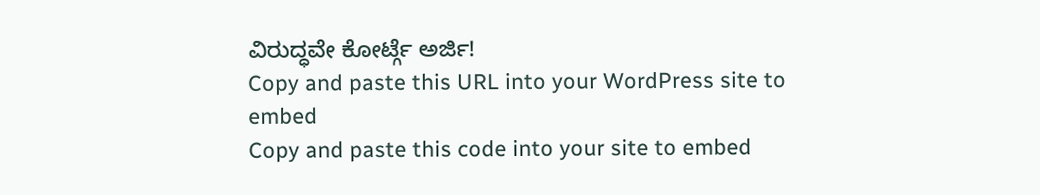ವಿರುದ್ಧವೇ ಕೋರ್ಟ್ಗೆ ಅರ್ಜಿ!
Copy and paste this URL into your WordPress site to embed
Copy and paste this code into your site to embed